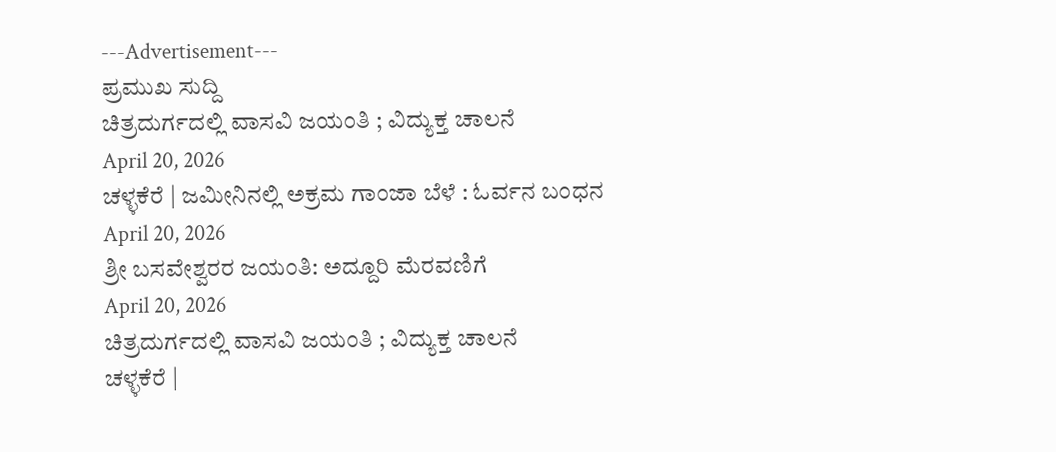---Advertisement---
ಪ್ರಮುಖ ಸುದ್ದಿ
ಚಿತ್ರದುರ್ಗದಲ್ಲಿ ವಾಸವಿ ಜಯಂತಿ ; ವಿದ್ಯುಕ್ತ ಚಾಲನೆ
April 20, 2026
ಚಳ್ಳಕೆರೆ | ಜಮೀನಿನಲ್ಲಿ ಅಕ್ರಮ ಗಾಂಜಾ ಬೆಳೆ : ಓರ್ವನ ಬಂಧನ
April 20, 2026
ಶ್ರೀ ಬಸವೇಶ್ವರರ ಜಯಂತಿ: ಅದ್ದೂರಿ ಮೆರವಣಿಗೆ
April 20, 2026
ಚಿತ್ರದುರ್ಗದಲ್ಲಿ ವಾಸವಿ ಜಯಂತಿ ; ವಿದ್ಯುಕ್ತ ಚಾಲನೆ
ಚಳ್ಳಕೆರೆ |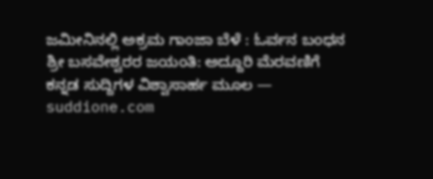ಜಮೀನಿನಲ್ಲಿ ಅಕ್ರಮ ಗಾಂಜಾ ಬೆಳೆ : ಓರ್ವನ ಬಂಧನ
ಶ್ರೀ ಬಸವೇಶ್ವರರ ಜಯಂತಿ: ಅದ್ದೂರಿ ಮೆರವಣಿಗೆ
ಕನ್ನಡ ಸುದ್ದಿಗಳ ವಿಶ್ವಾಸಾರ್ಹ ಮೂಲ — suddione.com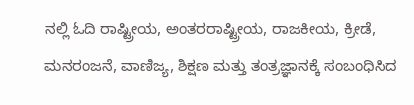ನಲ್ಲಿ ಓದಿ ರಾಷ್ಟ್ರೀಯ, ಅಂತರರಾಷ್ಟ್ರೀಯ, ರಾಜಕೀಯ, ಕ್ರೀಡೆ, ಮನರಂಜನೆ, ವಾಣಿಜ್ಯ, ಶಿಕ್ಷಣ ಮತ್ತು ತಂತ್ರಜ್ಞಾನಕ್ಕೆ ಸಂಬಂಧಿಸಿದ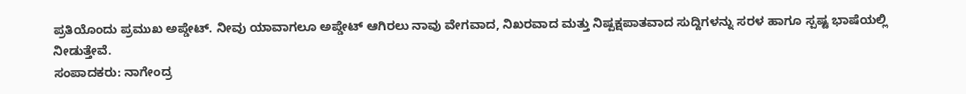ಪ್ರತಿಯೊಂದು ಪ್ರಮುಖ ಅಪ್ಡೇಟ್. ನೀವು ಯಾವಾಗಲೂ ಅಪ್ಡೇಟ್ ಆಗಿರಲು ನಾವು ವೇಗವಾದ, ನಿಖರವಾದ ಮತ್ತು ನಿಷ್ಪಕ್ಷಪಾತವಾದ ಸುದ್ದಿಗಳನ್ನು ಸರಳ ಹಾಗೂ ಸ್ಪಷ್ಟ ಭಾಷೆಯಲ್ಲಿ ನೀಡುತ್ತೇವೆ.
ಸಂಪಾದಕರು: ನಾಗೇಂದ್ರ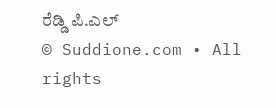ರೆಡ್ಡಿ ಪಿ.ಎಲ್
© Suddione.com • All rights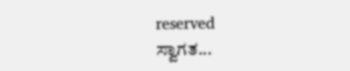reserved
ಸ್ವಾಗತ...